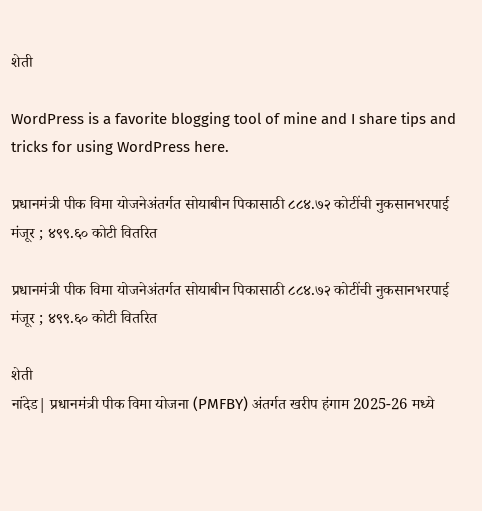शेती

WordPress is a favorite blogging tool of mine and I share tips and tricks for using WordPress here.

प्रधानमंत्री पीक विमा योजनेअंतर्गत सोयाबीन पिकासाठी ८८४.७२ कोटींची नुकसानभरपाई मंजूर ; ४९९.६० कोटी वितरित

प्रधानमंत्री पीक विमा योजनेअंतर्गत सोयाबीन पिकासाठी ८८४.७२ कोटींची नुकसानभरपाई मंजूर ; ४९९.६० कोटी वितरित

शेती
नांदेड| प्रधानमंत्री पीक विमा योजना (PMFBY) अंतर्गत खरीप हंगाम 2025-26 मध्ये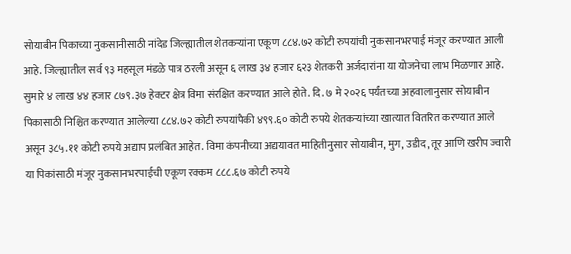सोयाबीन पिकाच्या नुकसानीसाठी नांदेड जिल्ह्यातील शेतकऱ्यांना एकूण ८८४.७२ कोटी रुपयांची नुकसानभरपाई मंजूर करण्यात आली आहे. जिल्ह्यातील सर्व ९३ महसूल मंडळे पात्र ठरली असून ६ लाख ३४ हजार ६२३ शेतकरी अर्जदारांना या योजनेचा लाभ मिळणार आहे. सुमारे ४ लाख ४४ हजार ८७९.३७ हेक्टर क्षेत्र विमा संरक्षित करण्यात आले होते. दि. ७ मे २०२६ पर्यंतच्या अहवालानुसार सोयाबीन पिकासाठी निश्चित करण्यात आलेल्या ८८४.७२ कोटी रुपयांपैकी ४९९.६० कोटी रुपये शेतकऱ्यांच्या खात्यात वितरित करण्यात आले असून ३८५.११ कोटी रुपये अद्याप प्रलंबित आहेत. विमा कंपनीच्या अद्ययावत माहितीनुसार सोयाबीन, मुग, उडीद, तूर आणि खरीप ज्वारी या पिकांसाठी मंजूर नुकसानभरपाईची एकूण रक्कम ८८८.६७ कोटी रुपये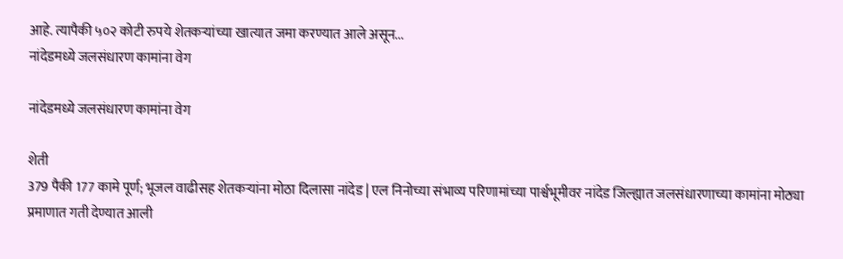आहे. त्यापैकी ५०२ कोटी रुपये शेतकऱ्यांच्या खात्यात जमा करण्यात आले असून...
नांदेडमध्ये जलसंधारण कामांना वेग

नांदेडमध्ये जलसंधारण कामांना वेग

शेती
379 पैकी 177 कामे पूर्ण; भूजल वाढीसह शेतकऱ्यांना मोठा दिलासा नांदेड | एल निनोच्या संभाव्य परिणामांच्या पार्श्वभूमीवर नांदेड जिल्ह्यात जलसंधारणाच्या कामांना मोठ्या प्रमाणात गती देण्यात आली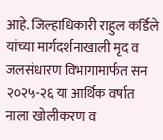आहे. जिल्हाधिकारी राहुल कर्डिले यांच्या मार्गदर्शनाखाली मृद व जलसंधारण विभागामार्फत सन २०२५-२६ या आर्थिक वर्षात नाला खोलीकरण व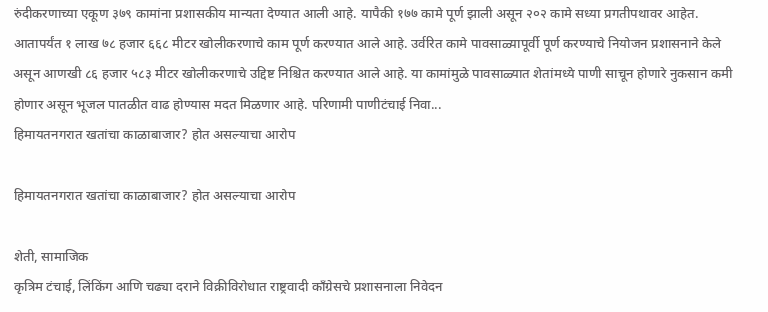रुंदीकरणाच्या एकूण ३७९ कामांना प्रशासकीय मान्यता देण्यात आली आहे. यापैकी १७७ कामे पूर्ण झाली असून २०२ कामे सध्या प्रगतीपथावर आहेत. आतापर्यंत १ लाख ७८ हजार ६६८ मीटर खोलीकरणाचे काम पूर्ण करण्यात आले आहे. उर्वरित कामे पावसाळ्यापूर्वी पूर्ण करण्याचे नियोजन प्रशासनाने केले असून आणखी ८६ हजार ५८३ मीटर खोलीकरणाचे उद्दिष्ट निश्चित करण्यात आले आहे. या कामांमुळे पावसाळ्यात शेतांमध्ये पाणी साचून होणारे नुकसान कमी होणार असून भूजल पातळीत वाढ होण्यास मदत मिळणार आहे. परिणामी पाणीटंचाई निवा...
हिमायतनगरात खतांचा काळाबाजार? होत असल्याचा आरोप

हिमायतनगरात खतांचा काळाबाजार? होत असल्याचा आरोप

शेती, सामाजिक
कृत्रिम टंचाई, लिंकिंग आणि चढ्या दराने विक्रीविरोधात राष्ट्रवादी काँग्रेसचे प्रशासनाला निवेदन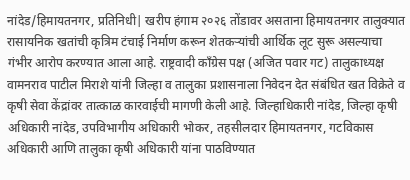नांदेड/हिमायतनगर, प्रतिनिधी| खरीप हंगाम २०२६ तोंडावर असताना हिमायतनगर तालुक्यात रासायनिक खतांची कृत्रिम टंचाई निर्माण करून शेतकऱ्यांची आर्थिक लूट सुरू असल्याचा गंभीर आरोप करण्यात आला आहे. राष्ट्रवादी काँग्रेस पक्ष (अजित पवार गट) तालुकाध्यक्ष वामनराव पाटील मिराशे यांनी जिल्हा व तालुका प्रशासनाला निवेदन देत संबंधित खत विक्रेते व कृषी सेवा केंद्रांवर तात्काळ कारवाईची मागणी केली आहे. जिल्हाधिकारी नांदेड, जिल्हा कृषी अधिकारी नांदेड, उपविभागीय अधिकारी भोकर, तहसीलदार हिमायतनगर, गटविकास अधिकारी आणि तालुका कृषी अधिकारी यांना पाठविण्यात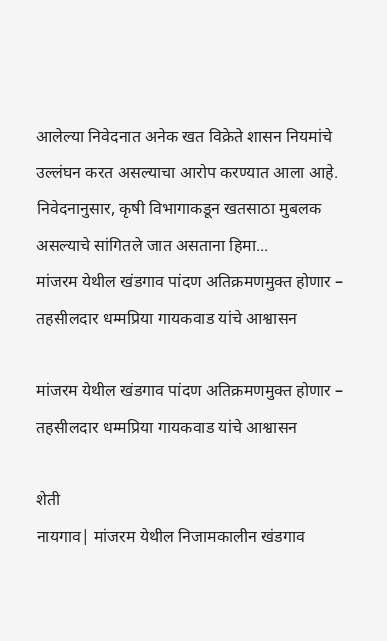आलेल्या निवेदनात अनेक खत विक्रेते शासन नियमांचे उल्लंघन करत असल्याचा आरोप करण्यात आला आहे. निवेदनानुसार, कृषी विभागाकडून खतसाठा मुबलक असल्याचे सांगितले जात असताना हिमा...
मांजरम येथील खंडगाव पांदण अतिक्रमणमुक्त होणार – तहसीलदार धम्मप्रिया गायकवाड यांचे आश्वासन

मांजरम येथील खंडगाव पांदण अतिक्रमणमुक्त होणार – तहसीलदार धम्मप्रिया गायकवाड यांचे आश्वासन

शेती
नायगाव| मांजरम येथील निजामकालीन खंडगाव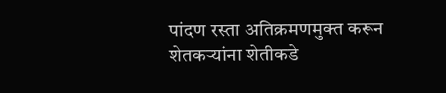पांदण रस्ता अतिक्रमणमुक्त करून शेतकऱ्यांना शेतीकडे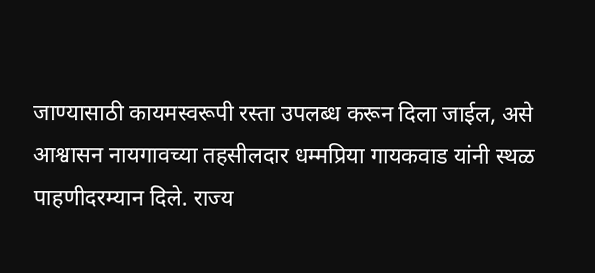जाण्यासाठी कायमस्वरूपी रस्ता उपलब्ध करून दिला जाईल, असे आश्वासन नायगावच्या तहसीलदार धम्मप्रिया गायकवाड यांनी स्थळ पाहणीदरम्यान दिले. राज्य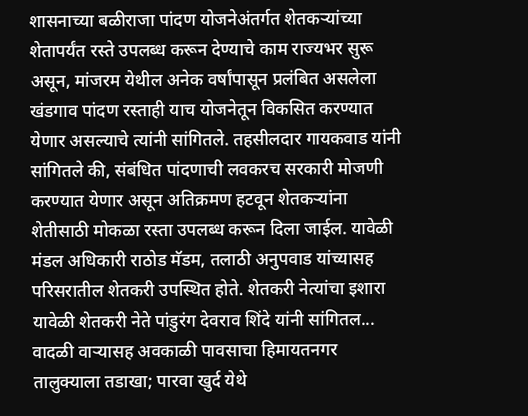शासनाच्या बळीराजा पांदण योजनेअंतर्गत शेतकऱ्यांच्या शेतापर्यंत रस्ते उपलब्ध करून देण्याचे काम राज्यभर सुरू असून, मांजरम येथील अनेक वर्षांपासून प्रलंबित असलेला खंडगाव पांदण रस्ताही याच योजनेतून विकसित करण्यात येणार असल्याचे त्यांनी सांगितले. तहसीलदार गायकवाड यांनी सांगितले की, संबंधित पांदणाची लवकरच सरकारी मोजणी करण्यात येणार असून अतिक्रमण हटवून शेतकऱ्यांना शेतीसाठी मोकळा रस्ता उपलब्ध करून दिला जाईल. यावेळी मंडल अधिकारी राठोड मॅडम, तलाठी अनुपवाड यांच्यासह परिसरातील शेतकरी उपस्थित होते. शेतकरी नेत्यांचा इशारा यावेळी शेतकरी नेते पांडुरंग देवराव शिंदे यांनी सांगितल...
वादळी वाऱ्यासह अवकाळी पावसाचा हिमायतनगर तालुक्याला तडाखा; पारवा खुर्द येथे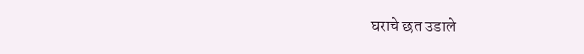घराचे छत उडाले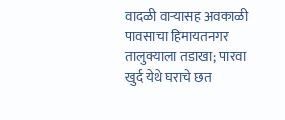वादळी वाऱ्यासह अवकाळी पावसाचा हिमायतनगर तालुक्याला तडाखा; पारवा खुर्द येथे घराचे छत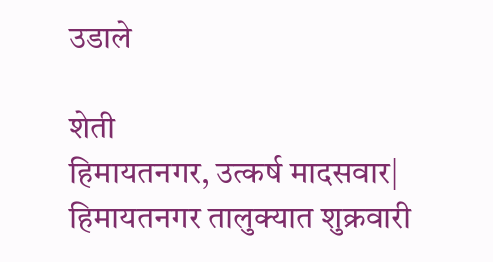उडाले

शेती
हिमायतनगर, उत्कर्ष मादसवार| हिमायतनगर तालुक्यात शुक्रवारी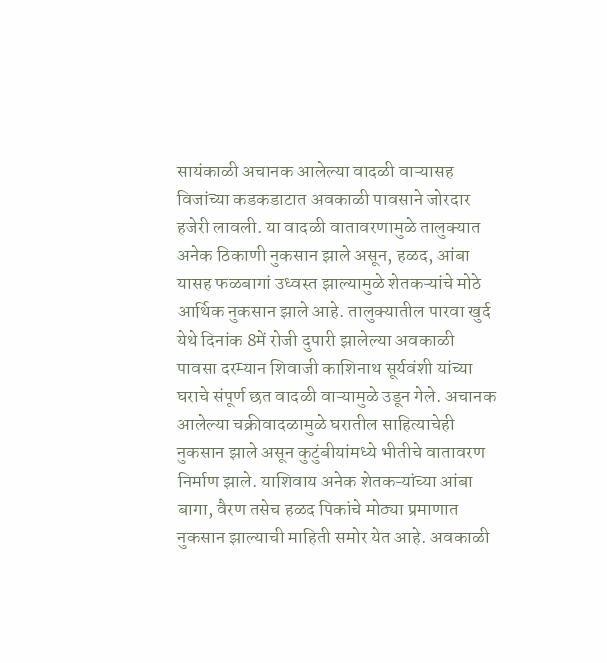सायंकाळी अचानक आलेल्या वादळी वाऱ्यासह विजांच्या कडकडाटात अवकाळी पावसाने जोरदार हजेरी लावली. या वादळी वातावरणामुळे तालुक्यात अनेक ठिकाणी नुकसान झाले असून, हळद, आंबा यासह फळबागां उध्वस्त झाल्यामुळे शेतकऱ्यांचे मोठे आर्थिक नुकसान झाले आहे. तालुक्यातील पारवा खुर्द येथे दिनांक 8में रोजी दुपारी झालेल्या अवकाळी पावसा दरम्यान शिवाजी काशिनाथ सूर्यवंशी यांच्या घराचे संपूर्ण छत वादळी वाऱ्यामुळे उडून गेले. अचानक आलेल्या चक्रीवादळामुळे घरातील साहित्याचेही नुकसान झाले असून कुटुंबीयांमध्ये भीतीचे वातावरण निर्माण झाले. याशिवाय अनेक शेतकऱ्यांच्या आंबा बागा, वैरण तसेच हळद पिकांचे मोठ्या प्रमाणात नुकसान झाल्याची माहिती समोर येत आहे. अवकाळी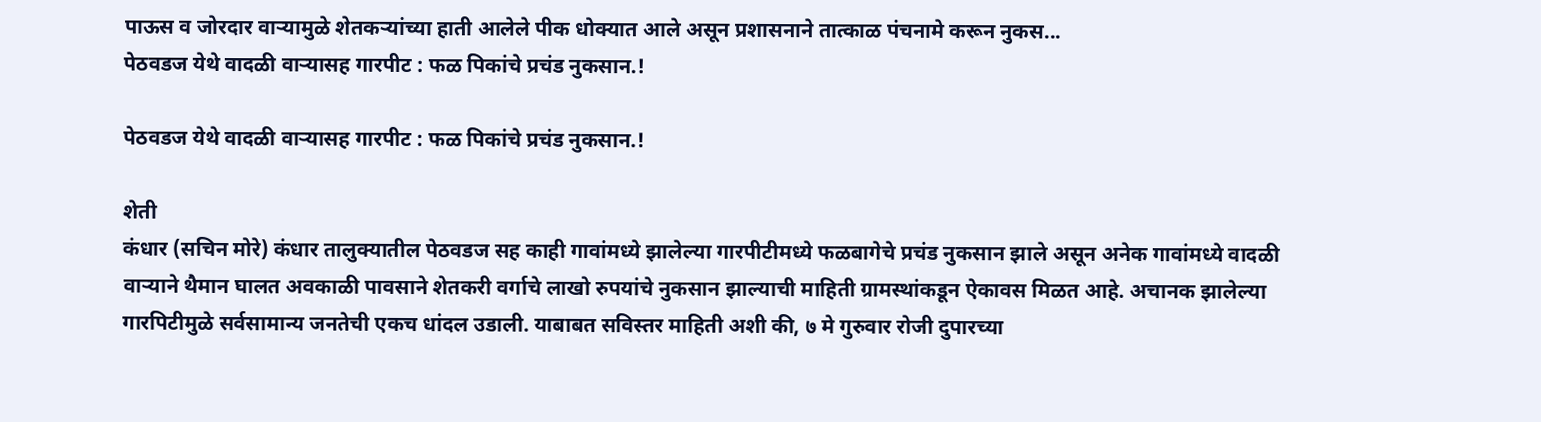पाऊस व जोरदार वाऱ्यामुळे शेतकऱ्यांच्या हाती आलेले पीक धोक्यात आले असून प्रशासनाने तात्काळ पंचनामे करून नुकस...
पेठवडज येथे वादळी वाऱ्यासह गारपीट : फळ पिकांचे प्रचंड नुकसान.!

पेठवडज येथे वादळी वाऱ्यासह गारपीट : फळ पिकांचे प्रचंड नुकसान.!

शेती
कंधार (सचिन मोरे) कंधार तालुक्यातील पेठवडज सह काही गावांमध्ये झालेल्या गारपीटीमध्ये फळबागेचे प्रचंड नुकसान झाले असून अनेक गावांमध्ये वादळी वाऱ्याने थैमान घालत अवकाळी पावसाने शेतकरी वर्गाचे लाखो रुपयांचे नुकसान झाल्याची माहिती ग्रामस्थांकडून ऐकावस मिळत आहे. अचानक झालेल्या गारपिटीमुळे सर्वसामान्य जनतेची एकच धांदल उडाली. याबाबत सविस्तर माहिती अशी की, ७ मे गुरुवार रोजी दुपारच्या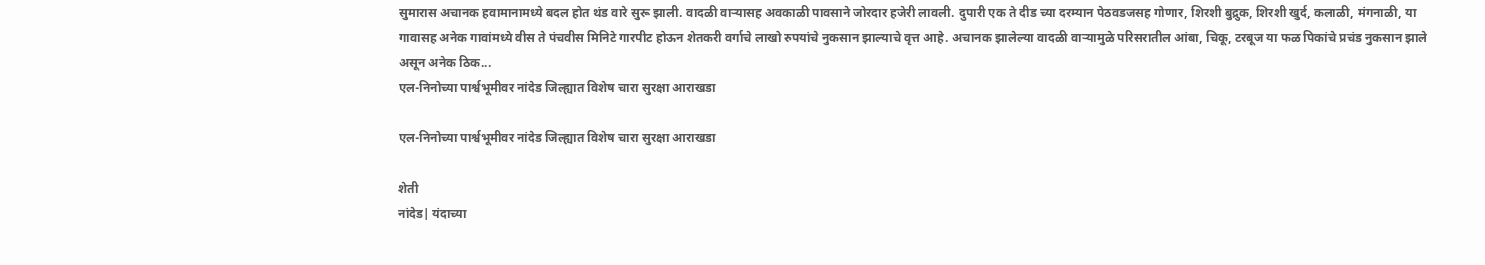सुमारास अचानक हवामानामध्ये बदल होत थंड वारे सुरू झाली. वादळी वाऱ्यासह अवकाळी पावसाने जोरदार हजेरी लावली. दुपारी एक ते दीड च्या दरम्यान पेठवडजसह गोणार, शिरशी बुद्रुक, शिरशी खुर्द, कलाळी, मंगनाळी, या गावासह अनेक गावांमध्ये वीस ते पंचवीस मिनिटे गारपीट होऊन शेतकरी वर्गाचे लाखो रुपयांचे नुकसान झाल्याचे वृत्त आहे. अचानक झालेल्या वादळी वाऱ्यामुळे परिसरातील आंबा, चिकू, टरबूज या फळ पिकांचे प्रचंड नुकसान झाले असून अनेक ठिक...
एल-निनोच्या पार्श्वभूमीवर नांदेड जिल्ह्यात विशेष चारा सुरक्षा आराखडा

एल-निनोच्या पार्श्वभूमीवर नांदेड जिल्ह्यात विशेष चारा सुरक्षा आराखडा

शेती
नांदेड| यंदाच्या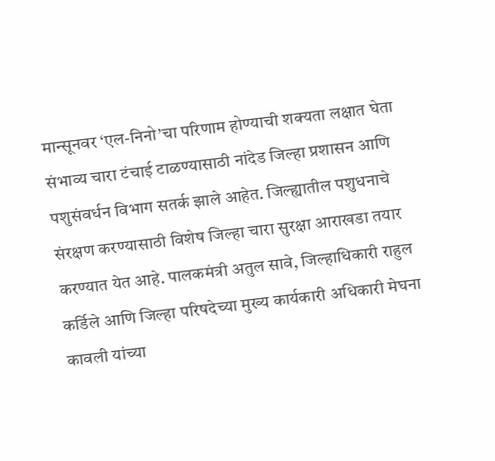मान्सूनवर ‘एल-निनो’चा परिणाम होण्याची शक्यता लक्षात घेता संभाव्य चारा टंचाई टाळण्यासाठी नांदेड जिल्हा प्रशासन आणि पशुसंवर्धन विभाग सतर्क झाले आहेत. जिल्ह्यातील पशुधनाचे संरक्षण करण्यासाठी विशेष जिल्हा चारा सुरक्षा आराखडा तयार करण्यात येत आहे. पालकमंत्री अतुल सावे, जिल्हाधिकारी राहुल कर्डिले आणि जिल्हा परिषदेच्या मुख्य कार्यकारी अधिकारी मेघना कावली यांच्या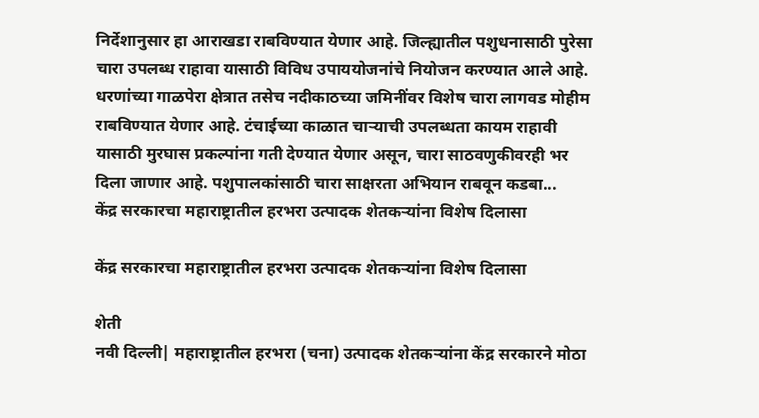निर्देशानुसार हा आराखडा राबविण्यात येणार आहे. जिल्ह्यातील पशुधनासाठी पुरेसा चारा उपलब्ध राहावा यासाठी विविध उपाययोजनांचे नियोजन करण्यात आले आहे. धरणांच्या गाळपेरा क्षेत्रात तसेच नदीकाठच्या जमिनींवर विशेष चारा लागवड मोहीम राबविण्यात येणार आहे. टंचाईच्या काळात चाऱ्याची उपलब्धता कायम राहावी यासाठी मुरघास प्रकल्पांना गती देण्यात येणार असून, चारा साठवणुकीवरही भर दिला जाणार आहे. पशुपालकांसाठी चारा साक्षरता अभियान राबवून कडबा...
केंद्र सरकारचा महाराष्ट्रातील हरभरा उत्पादक शेतकऱ्यांना विशेष दिलासा

केंद्र सरकारचा महाराष्ट्रातील हरभरा उत्पादक शेतकऱ्यांना विशेष दिलासा

शेती
नवी दिल्ली| महाराष्ट्रातील हरभरा (चना) उत्पादक शेतकऱ्यांना केंद्र सरकारने मोठा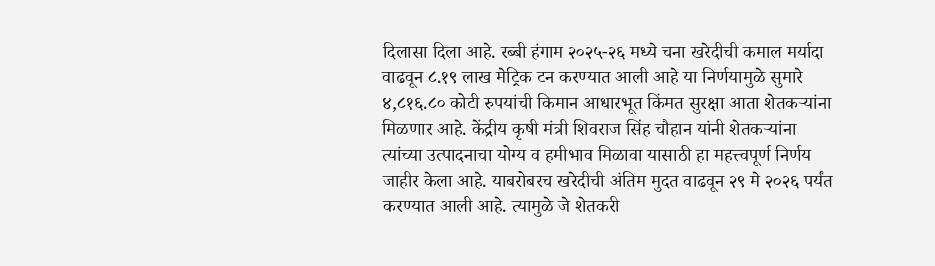दिलासा दिला आहे. रब्बी हंगाम २०२५-२६ मध्ये चना खरेदीची कमाल मर्यादा वाढवून ८.१९ लाख मेट्रिक टन करण्यात आली आहे या निर्णयामुळे सुमारे ४,८१६.८० कोटी रुपयांची किमान आधारभूत किंमत सुरक्षा आता शेतकऱ्यांना मिळणार आहे. केंद्रीय कृषी मंत्री शिवराज सिंह चौहान यांनी शेतकऱ्यांना त्यांच्या उत्पादनाचा योग्य व हमीभाव मिळावा यासाठी हा महत्त्वपूर्ण निर्णय जाहीर केला आहे. याबरोबरच खरेदीची अंतिम मुदत वाढवून २९ मे २०२६ पर्यंत करण्यात आली आहे. त्यामुळे जे शेतकरी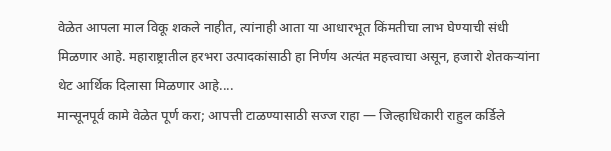वेळेत आपला माल विकू शकले नाहीत, त्यांनाही आता या आधारभूत किंमतीचा लाभ घेण्याची संधी मिळणार आहे. महाराष्ट्रातील हरभरा उत्पादकांसाठी हा निर्णय अत्यंत महत्त्वाचा असून, हजारो शेतकऱ्यांना थेट आर्थिक दिलासा मिळणार आहे....
मान्सूनपूर्व कामे वेळेत पूर्ण करा; आपत्ती टाळण्यासाठी सज्ज राहा — जिल्हाधिकारी राहुल कर्डिले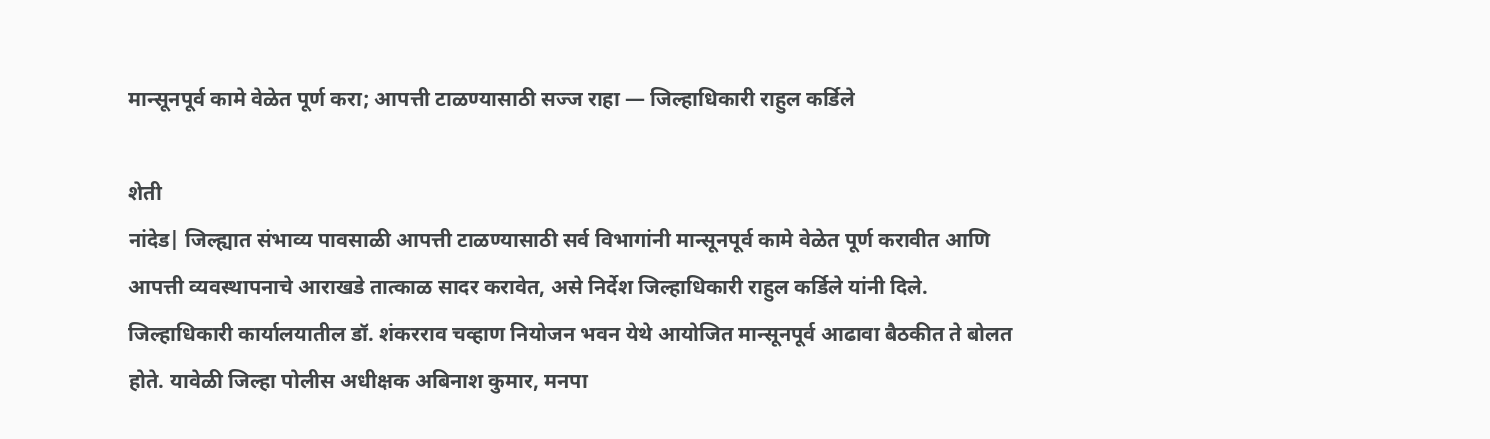मान्सूनपूर्व कामे वेळेत पूर्ण करा; आपत्ती टाळण्यासाठी सज्ज राहा — जिल्हाधिकारी राहुल कर्डिले

शेती
नांदेड| जिल्ह्यात संभाव्य पावसाळी आपत्ती टाळण्यासाठी सर्व विभागांनी मान्सूनपूर्व कामे वेळेत पूर्ण करावीत आणि आपत्ती व्यवस्थापनाचे आराखडे तात्काळ सादर करावेत, असे निर्देश जिल्हाधिकारी राहुल कर्डिले यांनी दिले. जिल्हाधिकारी कार्यालयातील डॉ. शंकरराव चव्हाण नियोजन भवन येथे आयोजित मान्सूनपूर्व आढावा बैठकीत ते बोलत होते. यावेळी जिल्हा पोलीस अधीक्षक अबिनाश कुमार, मनपा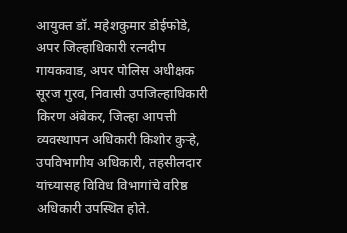आयुक्त डॉ. महेशकुमार डोईफोडे, अपर जिल्हाधिकारी रत्नदीप गायकवाड, अपर पोलिस अधीक्षक सूरज गुरव, निवासी उपजिल्हाधिकारी किरण अंबेकर, जिल्हा आपत्ती व्यवस्थापन अधिकारी किशोर कुऱ्हे, उपविभागीय अधिकारी, तहसीलदार यांच्यासह विविध विभागांचे वरिष्ठ अधिकारी उपस्थित होते.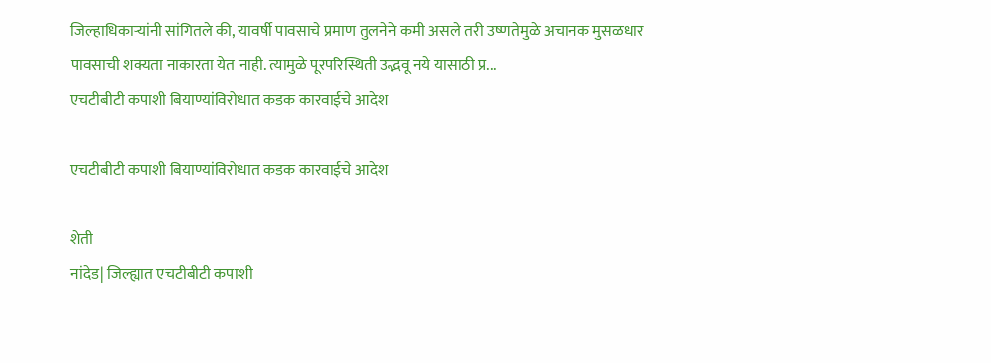जिल्हाधिकाऱ्यांनी सांगितले की, यावर्षी पावसाचे प्रमाण तुलनेने कमी असले तरी उष्णतेमुळे अचानक मुसळधार पावसाची शक्यता नाकारता येत नाही. त्यामुळे पूरपरिस्थिती उद्भवू नये यासाठी प्र...
एचटीबीटी कपाशी बियाण्यांविरोधात कडक कारवाईचे आदेश

एचटीबीटी कपाशी बियाण्यांविरोधात कडक कारवाईचे आदेश

शेती
नांदेड| जिल्ह्यात एचटीबीटी कपाशी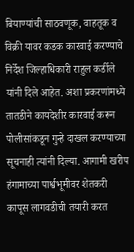बियाण्यांची साठवणूक, वाहतूक व विक्री यावर कडक कारवाई करण्याचे निर्देश जिल्हाधिकारी राहुल कर्डीले यांनी दिले आहेत. अशा प्रकरणांमध्ये तातडीने कायदेशीर कारवाई करून पोलीसांकडून गुन्हे दाखल करण्याच्या सूचनाही त्यांनी दिल्या. आगामी खरीप हंगामाच्या पार्श्वभूमीवर शेतकरी कापूस लागवडीची तयारी करत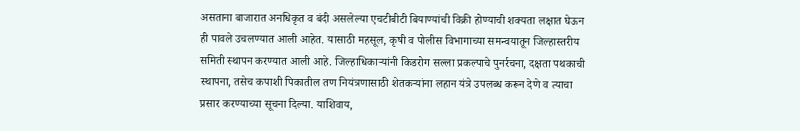असताना बाजारात अनधिकृत व बंदी असलेल्या एचटीबीटी बियाण्यांची विक्री होण्याची शक्यता लक्षात घेऊन ही पावले उचलण्यात आली आहेत. यासाठी महसूल, कृषी व पोलीस विभागाच्या समन्वयातून जिल्हास्तरीय समिती स्थापन करण्यात आली आहे. जिल्हाधिकाऱ्यांनी किडरोग सल्ला प्रकल्पाचे पुनर्रचना, दक्षता पथकाची स्थापना, तसेच कपाशी पिकातील तण नियंत्रणासाठी शेतकऱ्यांना लहान यंत्रे उपलब्ध करून देणे व त्याचा प्रसार करण्याच्या सूचना दिल्या. याशिवाय,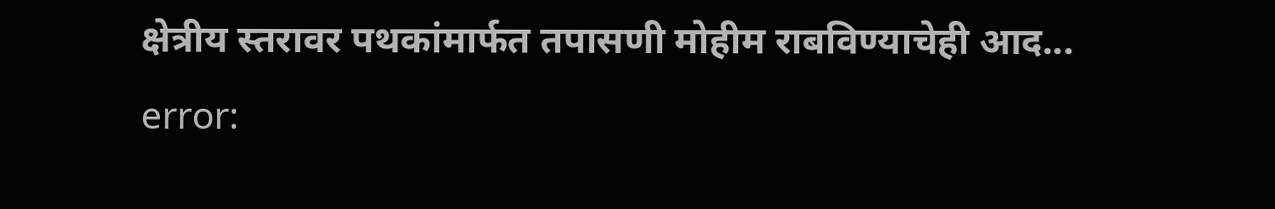क्षेत्रीय स्तरावर पथकांमार्फत तपासणी मोहीम राबविण्याचेही आद...
error: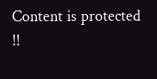Content is protected !!